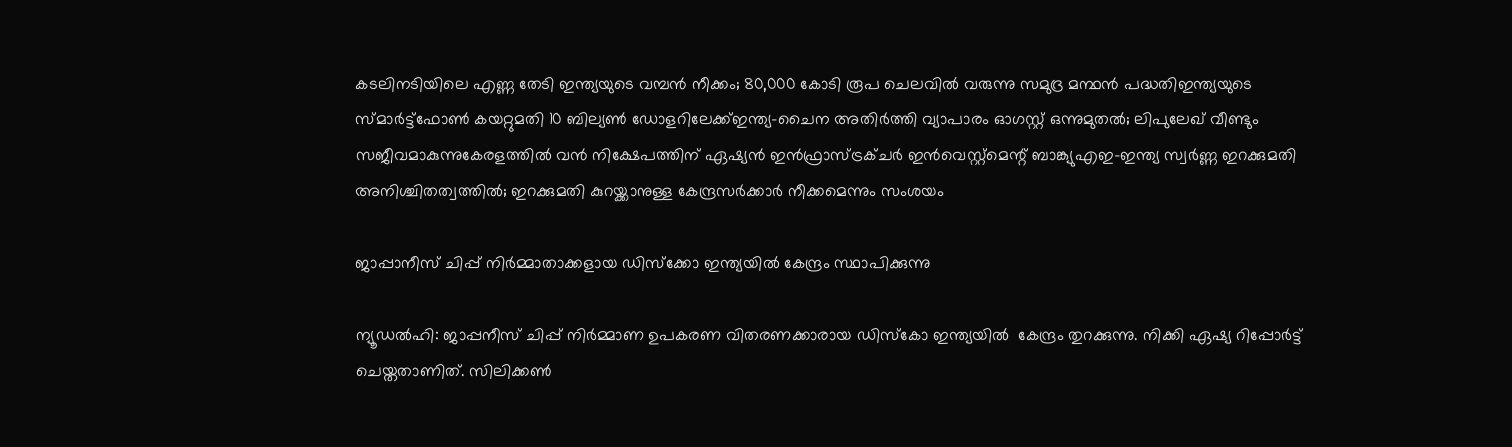കടലിനടിയിലെ എണ്ണ തേടി ഇന്ത്യയുടെ വമ്പൻ നീക്കം; 80,000 കോടി രൂപ ചെലവിൽ വരുന്നു സമുദ്ര മന്ഥൻ പദ്ധതിഇന്ത്യയുടെ സ്മാര്‍ട്ട്ഫോണ്‍ കയറ്റുമതി 10 ബില്യണ്‍ ഡോളറിലേക്ക്ഇന്ത്യ-ചൈന അതിര്‍ത്തി വ്യാപാരം ഓഗസ്റ്റ് ഒന്നുമുതല്‍; ലിപുലേഖ് വീണ്ടും സജീവമാകുന്നുകേരളത്തിൽ വന്‍ നിക്ഷേപത്തിന് ഏഷ്യന്‍ ഇന്‍ഫ്രാസ്ട്രക്ചര്‍ ഇന്‍വെസ്റ്റ്മെന്റ് ബാങ്ക്യുഎഇ-ഇന്ത്യ സ്വർണ്ണ ഇറക്കുമതി അനിശ്ചിതത്വത്തിൽ; ഇറക്കുമതി കുറയ്ക്കാനുള്ള കേന്ദ്രസർക്കാർ നീക്കമെന്നും സംശയം

ജാപ്പാനീസ് ചിപ്പ് നിര്‍മ്മാതാക്കളായ ഡിസ്‌ക്കോ ഇന്ത്യയില്‍ കേന്ദ്രം സ്ഥാപിക്കുന്നു

ന്യൂഡല്‍ഹി: ജാപ്പനീസ് ചിപ്പ് നിര്‍മ്മാണ ഉപകരണ വിതരണക്കാരായ ഡിസ്‌കോ ഇന്ത്യയില്‍  കേന്ദ്രം തുറക്കുന്നു. നിക്കി ഏഷ്യ റിപ്പോര്‍ട്ട് ചെയ്തതാണിത്. സിലിക്കണ്‍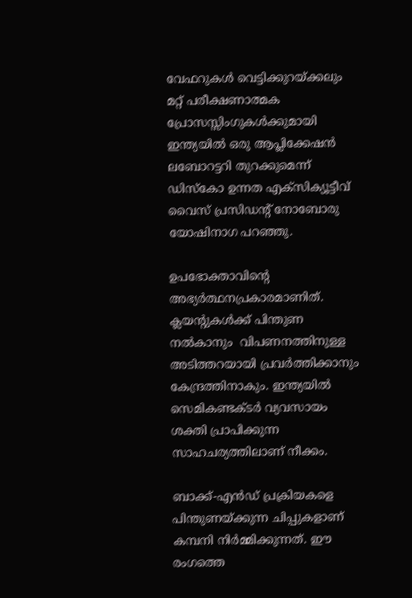വേഫറുകള്‍ വെട്ടിക്കുറയ്ക്കലും മറ്റ് പരീക്ഷണാത്മക പ്രോസസ്സിംഗുകള്‍ക്കുമായി  ഇന്ത്യയില്‍ ഒരു ആപ്ലിക്കേഷന്‍ ലബോറട്ടറി തുറക്കുമെന്ന് ഡിസ്‌കോ ഉന്നത എക്‌സിക്യൂട്ടീവ് വൈസ് പ്രസിഡന്റ് നോബോരു യോഷിനാഗ പറഞ്ഞു.

ഉപഭോക്താവിന്റെ അഭ്യര്‍ത്ഥനപ്രകാരമാണിത്. ക്ലയന്റുകള്‍ക്ക് പിന്തുണ നല്‍കാനും  വിപണനത്തിനുള്ള അടിത്തറയായി പ്രവര്‍ത്തിക്കാനും കേന്ദ്രത്തിനാകും. ഇന്ത്യയില്‍ സെമികണ്ടക്ടര്‍ വ്യവസായം ശക്തി പ്രാപിക്കുന്ന സാഹചര്യത്തിലാണ് നീക്കം.

ബാക്ക്-എന്‍ഡ് പ്രക്രിയകളെ പിന്തുണയ്ക്കുന്ന ചിപ്പുകളാണ് കമ്പനി നിര്‍മ്മിക്കുന്നത്. ഈ രംഗത്തെ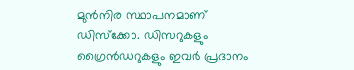മുന്‍നിര സ്ഥാപനമാണ് ഡിസ്‌ക്കോ. ഡിസറുകളും ഗ്രൈന്‍ഡറുകളും ഇവര്‍ പ്രദാനം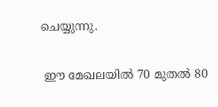ചെയ്യുന്നു.

 ഈ മേഖലയില്‍ 70 മുതല്‍ 80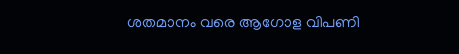ശതമാനം വരെ ആഗോള വിപണി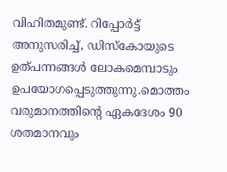വിഹിതമുണ്ട്. റിപ്പോര്‍ട്ട് അനുസരിച്ച്, ഡിസ്‌കോയുടെ ഉത്പന്നങ്ങള്‍ ലോകമെമ്പാടും ഉപയോഗപ്പെടുത്തുന്നു.മൊത്തം വരുമാനത്തിന്റെ ഏകദേശം 90 ശതമാനവും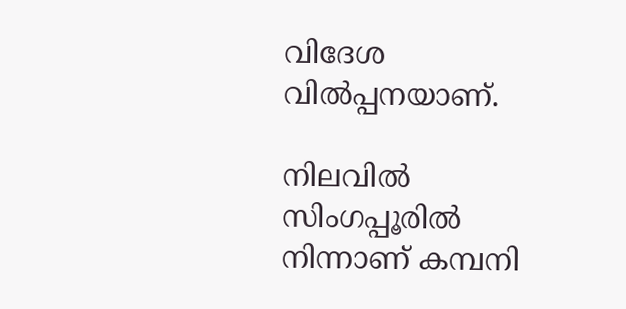വിദേശ വില്‍പ്പനയാണ്.

നിലവില്‍ സിംഗപ്പൂരില്‍ നിന്നാണ് കമ്പനി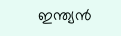ഇന്ത്യന്‍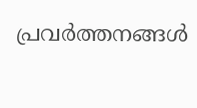പ്രവര്‍ത്തനങ്ങള്‍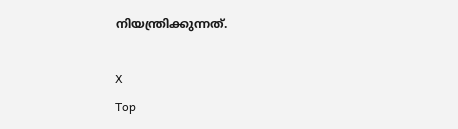നിയന്ത്രിക്കുന്നത്.

X
Top